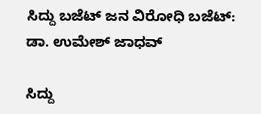ಸಿದ್ದು ಬಜೆಟ್ ಜನ ವಿರೋಧಿ ಬಜೆಟ್: ಡಾ. ಉಮೇಶ್ ಜಾಧವ್

ಸಿದ್ದು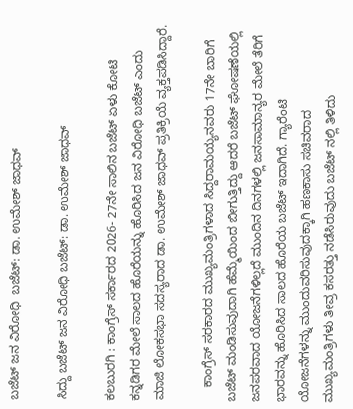ಬಜೆಟ್ ಜನ ವಿರೋಧಿ  ಬಜೆಟ್: ಡಾ. ಉಮೇಶ್ ಜಾಧವ್

ಸಿದ್ದು ಬಜೆಟ್ ಜನ ವಿರೋಧಿ ಬಜೆಟ್: ಡಾ. ಉಮೇಶ್ ಜಾಧವ್

ಕಲಬುರಗಿ : ಕಾಂಗ್ರೆಸ್ ಸರ್ಕಾರದ 2026- 27ನೇ ಸಾಲಿನ ಬಜೆಟ್ ಏಳು ಕೋಟಿ ಕನ್ನಡಿಗರ ಮೇಲೆ ಸಾಲದ ಹೊರೆಯನ್ನು ಹೊರಿಸಿದ ಜನ ವಿರೋಧಿ ಬಜೆಟ್ ಎಂದು ಮಾಜಿ ಲೋಕಸಭಾ ಸದಸ್ಯರಾದ ಡಾ. ಉಮೇಶ್ ಜಾಧವ್ ಪ್ರತಿಕ್ರಿಯೆ ವ್ಯಕ್ತಪಡಿಸಿದ್ದಾರೆ.

    ಕಾಂಗ್ರೆಸ್ ಸರಕಾರದ ಮುಖ್ಯಮಂತ್ರಿಗಳಾದ ಸಿದ್ದರಾಮಯ್ಯನವರು 17ನೇ ಬಾರಿಗೆ ಬಜೆಟ್ ಮಂಡಿಸುವುದಾಗಿ ಹೆಮ್ಮೆಯಿಂದ ಬೀಗುತ್ತಿದ್ದು ಆದರೆ ಬಜೆಟ್ ಘೋಷಣೆಯಲ್ಲಿ ಜನಪರವಾದ ಯೋಜನೆಗಳಿಲ್ಲದೆ ಮುಂದಿನ ದಿನಗಳಲ್ಲಿ ಜನಸಾಮಾನ್ಯರ ಮೇಲೆ ತೆರಿಗೆ ಭಾರವನ್ನು ಹೊರಿಸಿದ ಸಾಲದ ಹೊರೆಯ ಬಜೆಟ್ ಇದಾಗಿದೆ. ಗ್ಯಾರೆಂಟಿ ಯೋಜನೆಗಳನ್ನು ಮುಂದುವರಿಸುವುದಕ್ಕಾಗಿ ಹಣಕಾಸು ಸಚಿವರಾದ ಮುಖ್ಯಮಂತ್ರಿಗಳು ತೀವ್ರ ಕಸರತ್ತು ನಡೆಸಿರುವುದು ಬಜೆಟ್ ನಲ್ಲಿ ತಿಳಿದು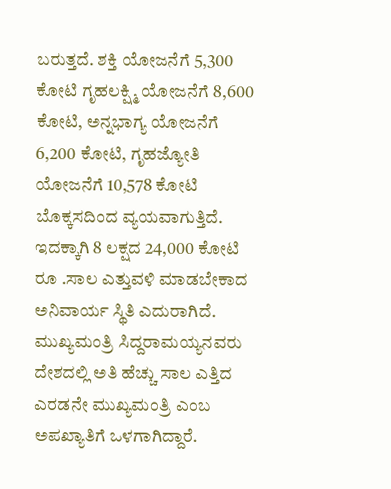ಬರುತ್ತದೆ. ಶಕ್ತಿ ಯೋಜನೆಗೆ 5,300 ಕೋಟಿ ಗೃಹಲಕ್ಷ್ಮಿ ಯೋಜನೆಗೆ 8,600 ಕೋಟಿ, ಅನ್ನಭಾಗ್ಯ ಯೋಜನೆಗೆ 6,200 ಕೋಟಿ, ಗೃಹಜ್ಯೋತಿ ಯೋಜನೆಗೆ 10,578 ಕೋಟಿ ಬೊಕ್ಕಸದಿಂದ ವ್ಯಯವಾಗುತ್ತಿದೆ. ಇದಕ್ಕಾಗಿ 8 ಲಕ್ಷದ 24,000 ಕೋಟಿ ರೂ .ಸಾಲ ಎತ್ತುವಳಿ ಮಾಡಬೇಕಾದ ಅನಿವಾರ್ಯ ಸ್ಥಿತಿ ಎದುರಾಗಿದೆ. ಮುಖ್ಯಮಂತ್ರಿ ಸಿದ್ದರಾಮಯ್ಯನವರು ದೇಶದಲ್ಲಿ ಅತಿ ಹೆಚ್ಚು ಸಾಲ ಎತ್ತಿದ ಎರಡನೇ ಮುಖ್ಯಮಂತ್ರಿ ಎಂಬ ಅಪಖ್ಯಾತಿಗೆ ಒಳಗಾಗಿದ್ದಾರೆ.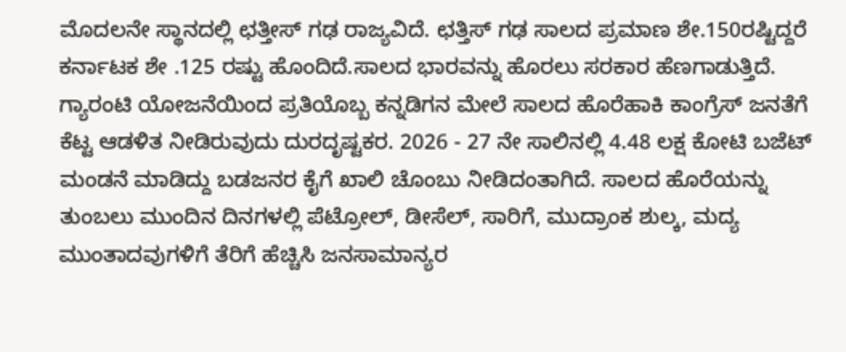ಮೊದಲನೇ ಸ್ಥಾನದಲ್ಲಿ ಛತ್ತೀಸ್ ಗಢ ರಾಜ್ಯವಿದೆ. ಛತ್ತಿಸ್ ಗಢ ಸಾಲದ ಪ್ರಮಾಣ ಶೇ.150ರಷ್ಟಿದ್ದರೆ ಕರ್ನಾಟಕ ಶೇ .125 ರಷ್ಟು ಹೊಂದಿದೆ.ಸಾಲದ ಭಾರವನ್ನು ಹೊರಲು ಸರಕಾರ ಹೆಣಗಾಡುತ್ತಿದೆ. ಗ್ಯಾರಂಟಿ ಯೋಜನೆಯಿಂದ ಪ್ರತಿಯೊಬ್ಬ ಕನ್ನಡಿಗನ ಮೇಲೆ ಸಾಲದ ಹೊರೆಹಾಕಿ ಕಾಂಗ್ರೆಸ್ ಜನತೆಗೆ ಕೆಟ್ಟ ಆಡಳಿತ ನೀಡಿರುವುದು ದುರದೃಷ್ಟಕರ. 2026 - 27 ನೇ ಸಾಲಿನಲ್ಲಿ 4.48 ಲಕ್ಷ ಕೋಟಿ ಬಜೆಟ್ ಮಂಡನೆ ಮಾಡಿದ್ದು ಬಡಜನರ ಕೈಗೆ ಖಾಲಿ ಚೊಂಬು ನೀಡಿದಂತಾಗಿದೆ. ಸಾಲದ ಹೊರೆಯನ್ನು ತುಂಬಲು ಮುಂದಿನ ದಿನಗಳಲ್ಲಿ ಪೆಟ್ರೋಲ್, ಡೀಸೆಲ್, ಸಾರಿಗೆ, ಮುದ್ರಾಂಕ ಶುಲ್ಕ, ಮದ್ಯ ಮುಂತಾದವುಗಳಿಗೆ ತೆರಿಗೆ ಹೆಚ್ಚಿಸಿ ಜನಸಾಮಾನ್ಯರ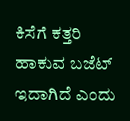ಕಿಸೆಗೆ ಕತ್ತರಿ ಹಾಕುವ ಬಜೆಟ್ ಇದಾಗಿದೆ ಎಂದು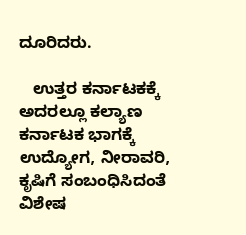ದೂರಿದರು.

   ಉತ್ತರ ಕರ್ನಾಟಕಕ್ಕೆ ಅದರಲ್ಲೂ ಕಲ್ಯಾಣ ಕರ್ನಾಟಕ ಭಾಗಕ್ಕೆ ಉದ್ಯೋಗ, ನೀರಾವರಿ, ಕೃಷಿಗೆ ಸಂಬಂಧಿಸಿದಂತೆ ವಿಶೇಷ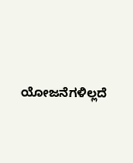ಯೋಜನೆಗಳಿಲ್ಲದೆ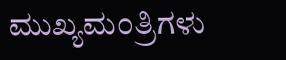ಮುಖ್ಯಮಂತ್ರಿಗಳು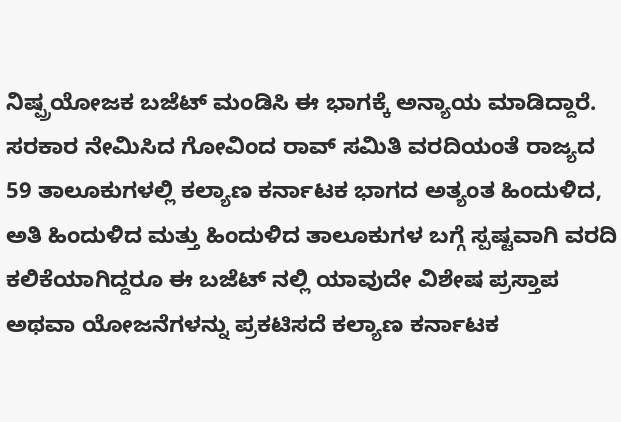ನಿಷ್ಪ್ರಯೋಜಕ ಬಜೆಟ್ ಮಂಡಿಸಿ ಈ ಭಾಗಕ್ಕೆ ಅನ್ಯಾಯ ಮಾಡಿದ್ದಾರೆ. ಸರಕಾರ ನೇಮಿಸಿದ ಗೋವಿಂದ ರಾವ್ ಸಮಿತಿ ವರದಿಯಂತೆ ರಾಜ್ಯದ 59 ತಾಲೂಕುಗಳಲ್ಲಿ ಕಲ್ಯಾಣ ಕರ್ನಾಟಕ ಭಾಗದ ಅತ್ಯಂತ ಹಿಂದುಳಿದ, ಅತಿ ಹಿಂದುಳಿದ ಮತ್ತು ಹಿಂದುಳಿದ ತಾಲೂಕುಗಳ ಬಗ್ಗೆ ಸ್ಪಷ್ಟವಾಗಿ ವರದಿ ಕಲಿಕೆಯಾಗಿದ್ದರೂ ಈ ಬಜೆಟ್ ನಲ್ಲಿ ಯಾವುದೇ ವಿಶೇಷ ಪ್ರಸ್ತಾಪ ಅಥವಾ ಯೋಜನೆಗಳನ್ನು ಪ್ರಕಟಿಸದೆ ಕಲ್ಯಾಣ ಕರ್ನಾಟಕ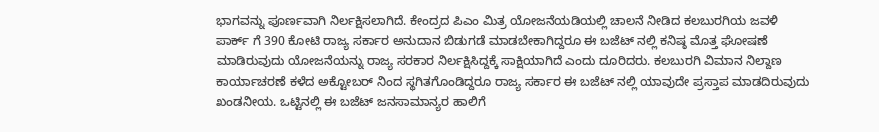ಭಾಗವನ್ನು ಪೂರ್ಣವಾಗಿ ನಿರ್ಲಕ್ಷಿಸಲಾಗಿದೆ. ಕೇಂದ್ರದ ಪಿಎಂ ಮಿತ್ರ ಯೋಜನೆಯಡಿಯಲ್ಲಿ ಚಾಲನೆ ನೀಡಿದ ಕಲಬುರಗಿಯ ಜವಳಿ ಪಾರ್ಕ್ ಗೆ 390 ಕೋಟಿ ರಾಜ್ಯ ಸರ್ಕಾರ ಅನುದಾನ ಬಿಡುಗಡೆ ಮಾಡಬೇಕಾಗಿದ್ದರೂ ಈ ಬಜೆಟ್ ನಲ್ಲಿ ಕನಿಷ್ಠ ಮೊತ್ತ ಘೋಷಣೆ ಮಾಡಿರುವುದು ಯೋಜನೆಯನ್ನು ರಾಜ್ಯ ಸರಕಾರ ನಿರ್ಲಕ್ಷಿಸಿದ್ದಕ್ಕೆ ಸಾಕ್ಷಿಯಾಗಿದೆ ಎಂದು ದೂರಿದರು. ಕಲಬುರಗಿ ವಿಮಾನ ನಿಲ್ದಾಣ ಕಾರ್ಯಾಚರಣೆ ಕಳೆದ ಅಕ್ಟೋಬರ್ ನಿಂದ ಸ್ಥಗಿತಗೊಂಡಿದ್ದರೂ ರಾಜ್ಯ ಸರ್ಕಾರ ಈ ಬಜೆಟ್ ನಲ್ಲಿ ಯಾವುದೇ ಪ್ರಸ್ತಾಪ ಮಾಡದಿರುವುದು ಖಂಡನೀಯ. ಒಟ್ಟಿನಲ್ಲಿ ಈ ಬಜೆಟ್ ಜನಸಾಮಾನ್ಯರ ಹಾಲಿಗೆ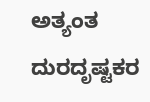ಅತ್ಯಂತ ದುರದೃಷ್ಟಕರ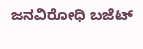ಜನವಿರೋಧಿ ಬಜೆಟ್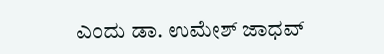ಎಂದು ಡಾ. ಉಮೇಶ್ ಜಾಧವ್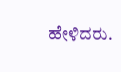ಹೇಳಿದರು.